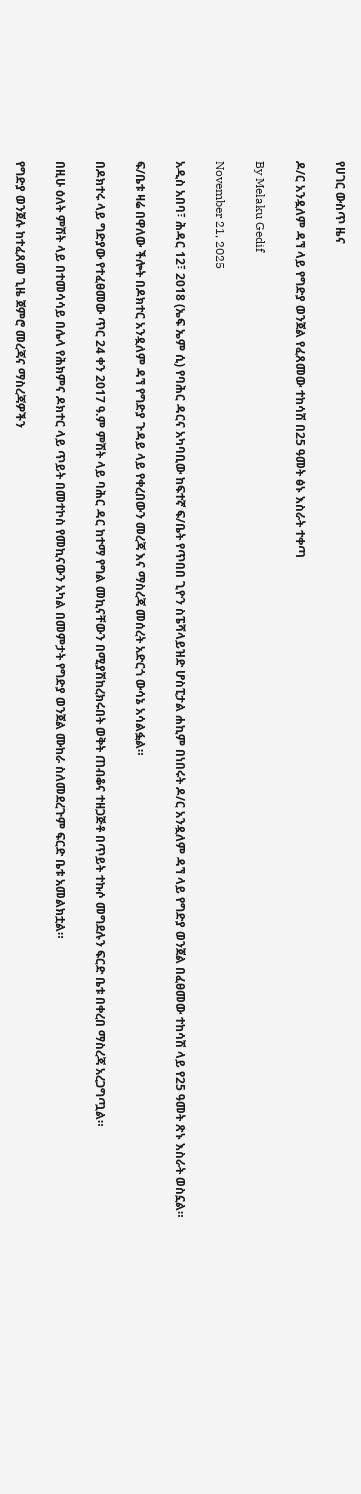የሀገር ውስጥ ዜና

ዶ/ር አንዷለም ዳኘ ላይ የግድያ ወንጀል የፈጸመው ተከሳሽ በ25 ዓመት ፅኑ እስራት ተቀጣ

By Melaku Gedif

November 21, 2025

አዲስ አበባ፣ ሕዳር 12፣ 2018 (ኤፍ ኤም ሲ) የባሕር ዳርና አካባቢው ከፍተኛ ፍ/ቤት የጥበበ ጊዮን ስፔሻላይዝድ ሆስፒታል ሐኪም በነበሩት ዶ/ር አንዷለም ዳኘ ላይ የግድያ ወንጀል በፈፀመው ተከሳሽ ላይ የ25 ዓመት ጽኑ እስራት ወስኗል።

ፍ/ቤቱ ዛሬ በዋለው ችሎት በዶክተር አንዷለም ዳኘ የግድያ ጉዳይ ላይ የቀረበውን መረጃ እና ማስረጃ መሰረት አድርጎ ውሳኔ አሳልፏል።

በዶክተሩ ላይ ግድያው የተፈፀመው ጥር 24 ቀን 2017 ዓ.ም ምሽት ላይ ባሕር ዳር ከተማ የግል መኪናቸውን በሚያሽከረክሩበት ወቅት ጠብቆና ተዘጋጅቶ በጥይት ተኩሶ መግደሉን ፍርድ ቤቱ በቀረበ ማስረጃ አረጋግጧል።

በዚሁ ዕለት ምሽት ላይ በተመሳሳይ በሌላ የሕክምና ዶክተር ላይ ጥይት በመተኮስ የመኪናውን አካል በመምታት የግድያ ወንጀል ሙከራ ስለመደረጉም ፍርድ ቤቱ አመልክቷል።

የግድያ ወንጀሉ ከተፈጸመ ጊዜ ጀምሮ መረጃና ማስረጃዎችን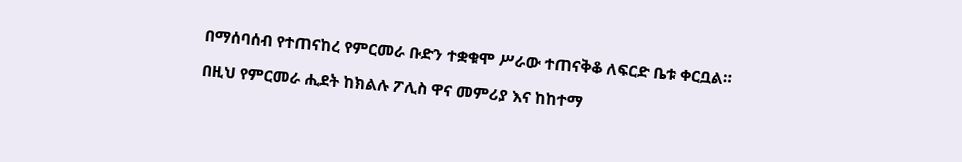በማሰባሰብ የተጠናከረ የምርመራ ቡድን ተቋቁሞ ሥራው ተጠናቅቆ ለፍርድ ቤቱ ቀርቧል።

በዚህ የምርመራ ሒደት ከክልሉ ፖሊስ ዋና መምሪያ እና ከከተማ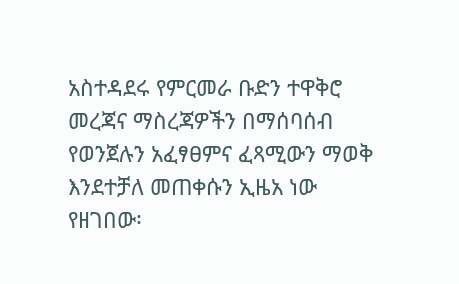አስተዳደሩ የምርመራ ቡድን ተዋቅሮ መረጃና ማስረጃዎችን በማሰባሰብ የወንጀሉን አፈፃፀምና ፈጻሚውን ማወቅ እንደተቻለ መጠቀሱን ኢዜአ ነው የዘገበው፡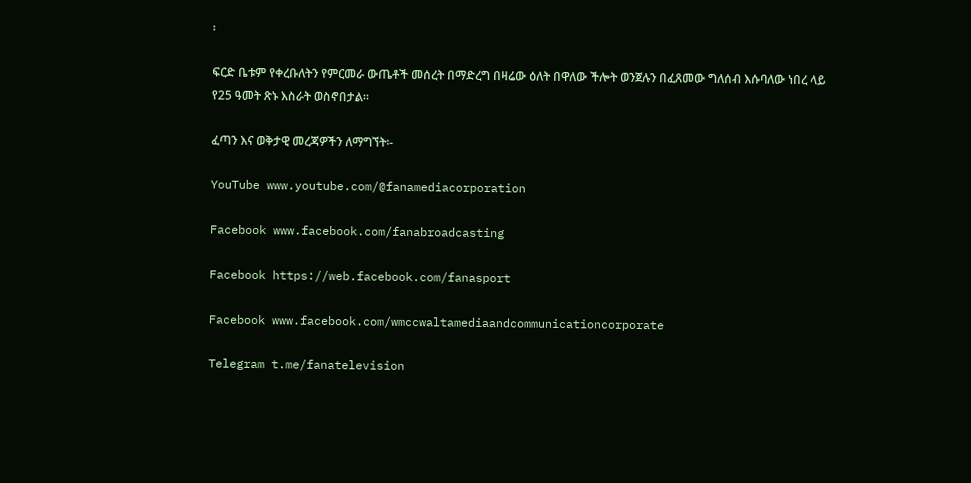፡

ፍርድ ቤቱም የቀረቡለትን የምርመራ ውጤቶች መሰረት በማድረግ በዛሬው ዕለት በዋለው ችሎት ወንጀሉን በፈጸመው ግለሰብ እሱባለው ነበረ ላይ የ25 ዓመት ጽኑ እስራት ወስኖበታል።

ፈጣን እና ወቅታዊ መረጃዎችን ለማግኘት፡-

YouTube www.youtube.com/@fanamediacorporation

Facebook www.facebook.com/fanabroadcasting

Facebook https://web.facebook.com/fanasport

Facebook www.facebook.com/wmccwaltamediaandcommunicationcorporate

Telegram t.me/fanatelevision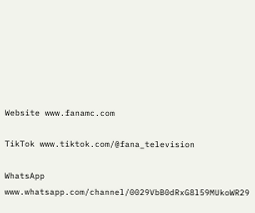Website www.fanamc.com

TikTok www.tiktok.com/@fana_television

WhatsApp www.whatsapp.com/channel/0029VbB0dRxG8l59MUkoWR29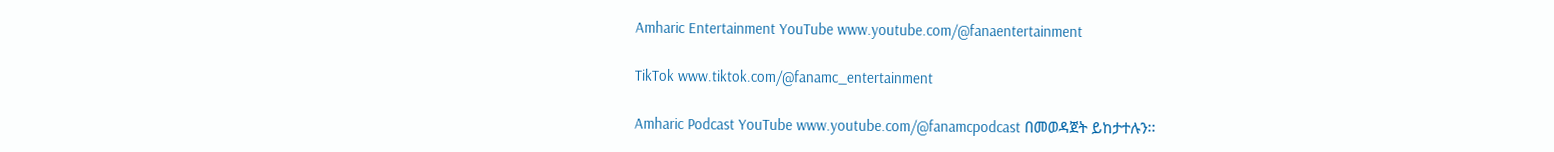Amharic Entertainment YouTube www.youtube.com/@fanaentertainment

TikTok www.tiktok.com/@fanamc_entertainment

Amharic Podcast YouTube www.youtube.com/@fanamcpodcast በመወዳጀት ይከታተሉን፡፡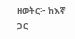ዘወትር፦ ከእኛ ጋር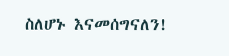ስለሆኑ እናመሰግናለን!